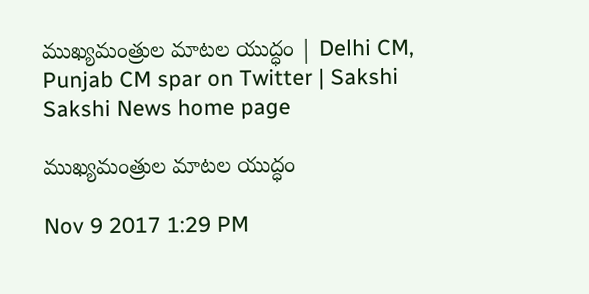ముఖ్యమంత్రుల మాటల యుద్ధం | Delhi CM, Punjab CM spar on Twitter | Sakshi
Sakshi News home page

ముఖ్యమంత్రుల మాటల యుద్ధం

Nov 9 2017 1:29 PM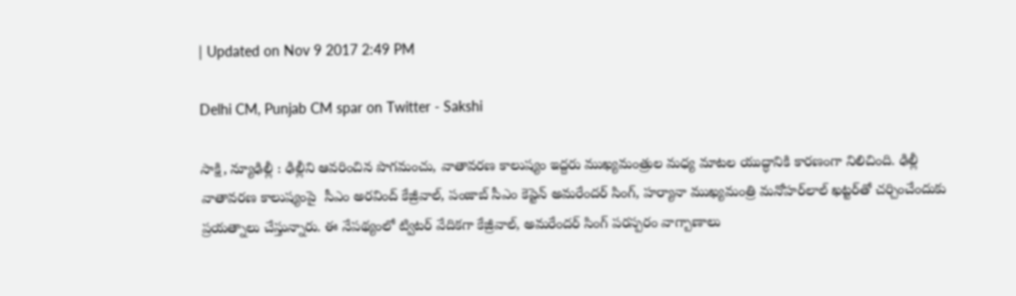| Updated on Nov 9 2017 2:49 PM

Delhi CM, Punjab CM spar on Twitter - Sakshi

సాక్షి, న్యూఢిల్లీ : ఢిల్లీని ఆవరించిన పొగమంచు, వాతావరణ కాలుష్యం ఇద్దరు ముఖ్యమంత్రుల మధ్య మాటల యుద్ధానికి కారణంగా నిలిచింది. ఢిల్లీ వాతావరణ కాలుష్యంపై  సీఎం అరవింద్‌ కేజ్రీవాల్‌, పంజాబ్‌ సీఎం కెప్టెన్‌ అమరేందర్‌ సింగ్‌, హర్యానా ముఖ్యమంత్రి మనోహర్‌లాల్‌ ఖట్టర్‌తో చర్చించేందుకు ప్రయత్నాలు చేస్తున్నారు. ఈ నేపథ్యంలో ట్విటర్‌ వేదికగా కేజ్రీవాల్‌, అమరేందర్‌ సింగ్‌ పరస్పరం వాగ్బాణాలు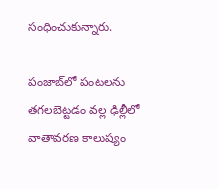సంధించుకున్నారు.

పంజాబ్‌లో పంటలను తగలబెట్టడం వల్ల ఢిల్లీలో వాతావరణ కాలుష్యం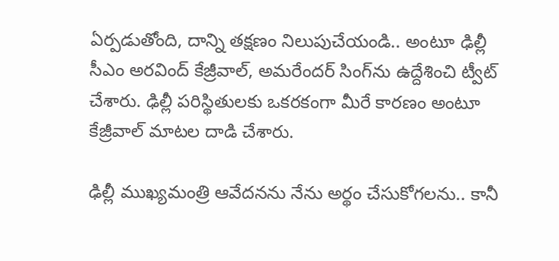ఏర్పడుతోంది, దాన్ని తక్షణం నిలుపుచేయండి.. అంటూ ఢిల్లీ సీఎం అరవింద్‌ కేజ్రీవాల్‌, అమరేందర్‌ సింగ్‌ను ఉద్దేశించి ట్వీట్‌ చేశారు. ఢిల్లీ పరిస్థితులకు ఒకరకంగా మీరే కారణం అంటూ కేజ్రీవాల్‌ మాటల దాడి చేశారు.

ఢిల్లీ ముఖ్యమంత్రి ఆవేదనను నేను అర్థం చేసుకోగలను.. కానీ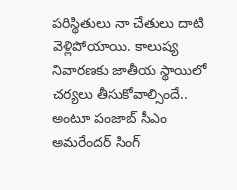పరిస్థితులు నా చేతులు దాటి వెళ్లిపోయాయి. కాలుష్య నివారణకు జాతీయ స్థాయిలో చర్యలు తీసుకోవాల్సిందే.. అంటూ పంజాబ్‌ సీఎం అమరేందర్‌ సింగ్‌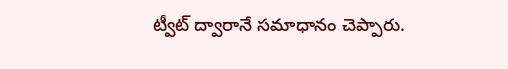ట్వీట్ ద్వారానే సమాధానం చెప్పారు.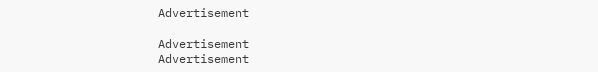Advertisement

Advertisement
Advertisement